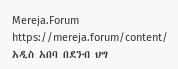Mereja.Forum
https://mereja.forum/content/
አዲስ አበባ በደንብ ህግ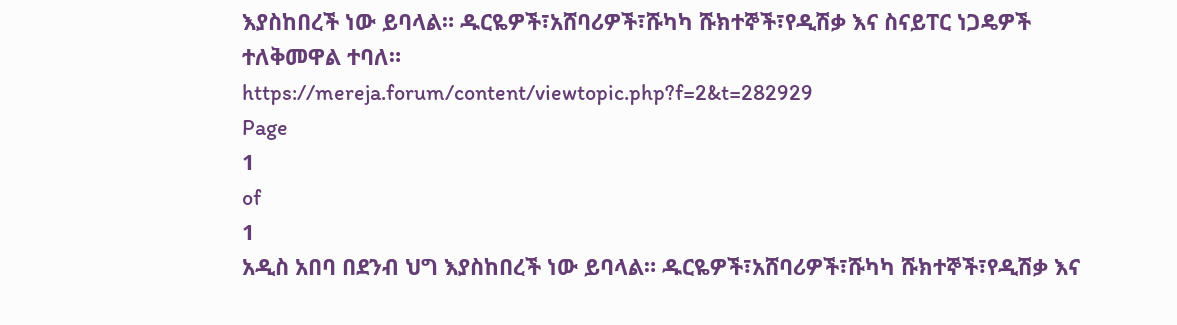እያስከበረች ነው ይባላል። ዱርዬዎች፣አሸባሪዎች፣ሹካካ ሹክተኞች፣የዲሽቃ እና ስናይፐር ነጋዴዎች ተለቅመዋል ተባለ።
https://mereja.forum/content/viewtopic.php?f=2&t=282929
Page
1
of
1
አዲስ አበባ በደንብ ህግ እያስከበረች ነው ይባላል። ዱርዬዎች፣አሸባሪዎች፣ሹካካ ሹክተኞች፣የዲሽቃ እና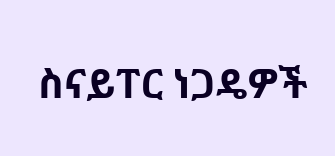ስናይፐር ነጋዴዎች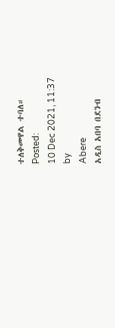ተለቅመዋል ተባለ።
Posted:
10 Dec 2021, 11:37
by
Abere
አዲስ አበባ በደንብ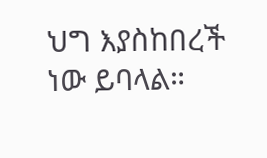ህግ እያስከበረች ነው ይባላል።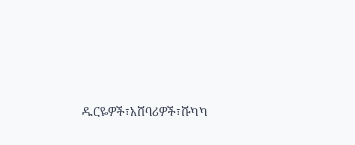ዱርዬዎች፣አሸባሪዎች፣ሹካካ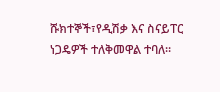ሹክተኞች፣የዲሽቃ እና ስናይፐር ነጋዴዎች ተለቅመዋል ተባለ።